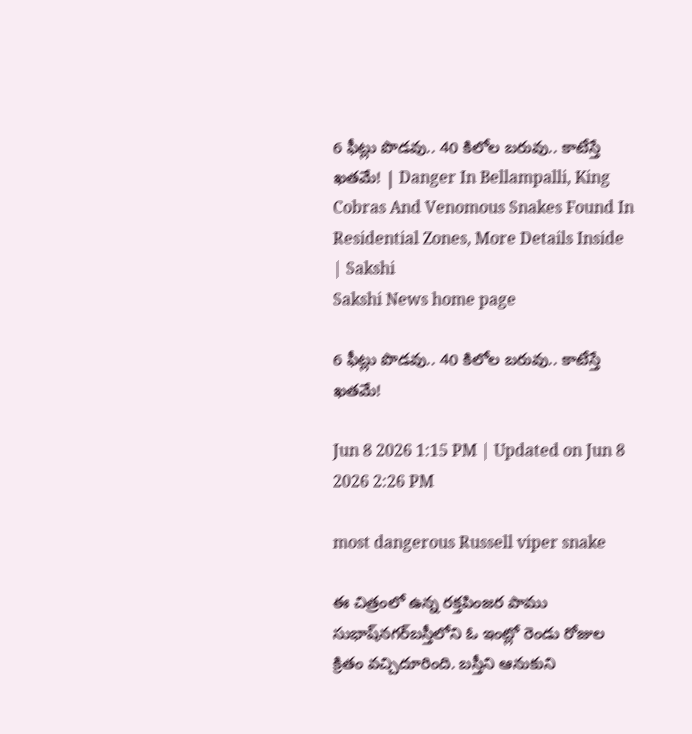6 ఫీట్లు పొడవు.. 40 కిలోల బరువు.. కాటేస్తే ఖతమే! | Danger In Bellampalli, King Cobras And Venomous Snakes Found In Residential Zones, More Details Inside | Sakshi
Sakshi News home page

6 ఫీట్లు పొడవు.. 40 కిలోల బరువు.. కాటేస్తే ఖతమే!

Jun 8 2026 1:15 PM | Updated on Jun 8 2026 2:26 PM

most dangerous Russell viper snake

ఈ చిత్రంలో ఉన్న రక్తపింజర పాము సుభాష్‌నగర్‌బస్తీలోని ఓ ఇంట్లో రెండు రోజుల క్రితం వచ్చిదూరింది. బస్తీని ఆనుకుని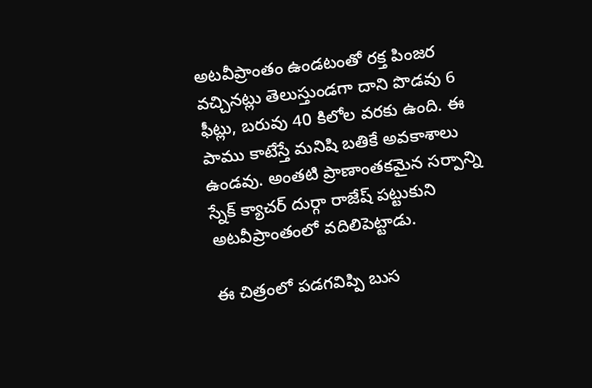అటవీప్రాంతం ఉండటంతో రక్త పింజర వచ్చినట్లు తెలుస్తుండగా దాని పొడవు 6 ఫీట్లు, బరువు 40 కిలోల వరకు ఉంది. ఈ పాము కాటేస్తే మనిషి బతికే అవకాశాలు ఉండవు. అంతటి ప్రాణాంతకమైన సర్పాన్ని స్నేక్‌ క్యాచర్‌ దుర్గా రాజేష్‌ పట్టుకుని అటవీప్రాంతంలో వదిలిపెట్టాడు.

ఈ చిత్రంలో పడగవిప్పి బుస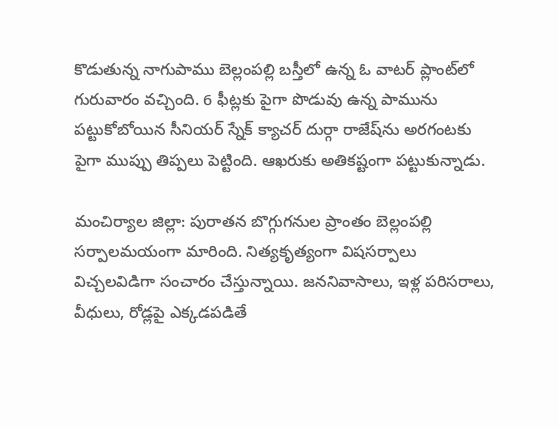కొడుతున్న నాగుపాము బెల్లంపల్లి బస్తీలో ఉన్న ఓ వాటర్‌ ప్లాంట్‌లో గురువారం వచ్చింది. 6 ఫీట్లకు పైగా పొడువు ఉన్న పామును పట్టుకోబోయిన సీనియర్‌ స్నేక్‌ క్యాచర్‌ దుర్గా రాజేష్‌ను అరగంటకు పైగా ముప్పు తిప్పలు పెట్టింది. ఆఖరుకు అతికష్టంగా పట్టుకున్నాడు.

మంచిర్యాల జిల్లా: పురాతన బొగ్గుగనుల ప్రాంతం బెల్లంపల్లి సర్పాలమయంగా మారింది. నిత్యకృత్యంగా విషసర్పాలు విచ్చలవిడిగా సంచారం చేస్తున్నాయి. జననివాసాలు, ఇళ్ల పరిసరాలు, వీధులు, రోడ్లపై ఎక్కడపడితే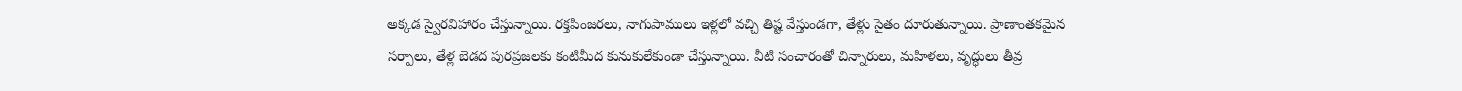అక్కడ స్వైరవిహారం చేస్తున్నాయి. రక్తపింజరలు, నాగుపాములు ఇళ్లలో వచ్చి తిష్ట వేస్తుండగా, తేళ్లు సైతం దూరుతున్నాయి. ప్రాణాంతకమైన సర్పాలు, తేళ్ల బెడద పురప్రజలకు కంటిమీద కునుకులేకుండా చేస్తున్నాయి. వీటి సంచారంతో చిన్నారులు, మహిళలు, వృద్ధులు తీవ్ర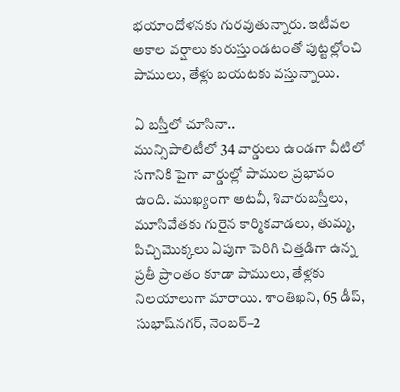భయాందోళనకు గురవుతున్నారు. ఇటీవల అకాల వర్షాలు కురుస్తుండటంతో పుట్టల్లోంచి పాములు, తేళ్లు బయటకు వస్తున్నాయి.

ఏ బస్తీలో చూసినా..
మున్సిపాలిటీలో 34 వార్డులు ఉండగా వీటిలో సగానికి పైగా వార్డుల్లో పాముల ప్రభావం ఉంది. ముఖ్యంగా అటవీ, శివారుబస్తీలు, మూసివేతకు గురైన కార్మికవాడలు, తుమ్మ, పిచ్చిమొక్కలు ఏపుగా పెరిగి చిత్తడిగా ఉన్న ప్రతీ ప్రాంతం కూడా పాములు, తేళ్లకు నిలయాలుగా మారాయి. శాంతిఖని, 65 డీప్, సుభాష్‌నగర్, నెంబర్‌–2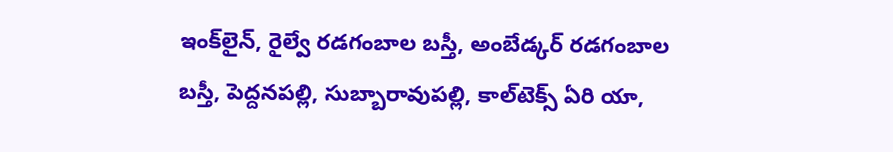ఇంక్‌లైన్, రైల్వే రడగంబాల బస్తీ, అంబేడ్కర్‌ రడగంబాల బస్తీ, పెద్దనపల్లి, సుబ్బారావుపల్లి, కాల్‌టెక్స్‌ ఏరి యా,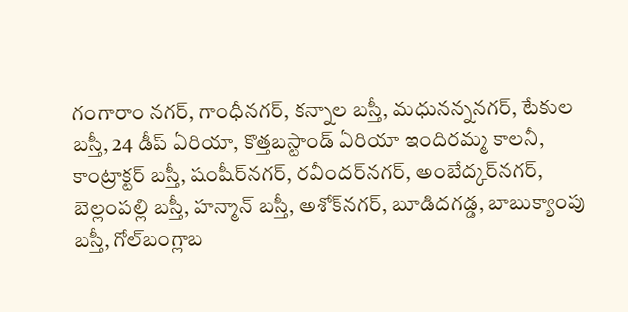గంగారాం నగర్, గాంధీనగర్, కన్నాల బస్తీ, మధునన్ననగర్, టేకుల బస్తీ, 24 డీప్‌ ఏరియా, కొత్తబస్టాండ్‌ ఏరియా ఇందిరమ్మ కాలనీ, కాంట్రాక్టర్‌ బస్తీ, షంషీర్‌నగర్, రవీందర్‌నగర్, అంబేద్కర్‌నగర్, బెల్లంపల్లి బస్తీ, హన్మాన్‌ బస్తీ, అశోక్‌నగర్, బూడిదగడ్డ, బాబుక్యాంపు బస్తీ, గోల్‌బంగ్లాబ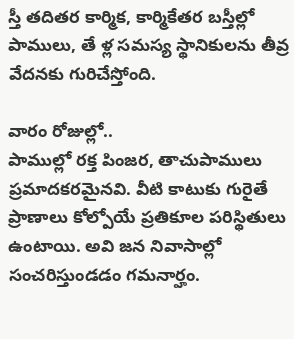స్తీ తదితర కార్మిక, కార్మికేతర బస్తీల్లో పాములు, తే ళ్ల సమస్య స్థానికులను తీవ్ర వేదనకు గురిచేస్తోంది.

వారం రోజుల్లో..
పాముల్లో రక్త పింజర, తాచుపాములు ప్రమాదకరమైనవి. వీటి కాటుకు గురైతే ప్రాణాలు కోల్పోయే ప్రతికూల పరిస్థితులు ఉంటాయి. అవి జన నివాసాల్లో సంచరిస్తుండడం గమనార్హం.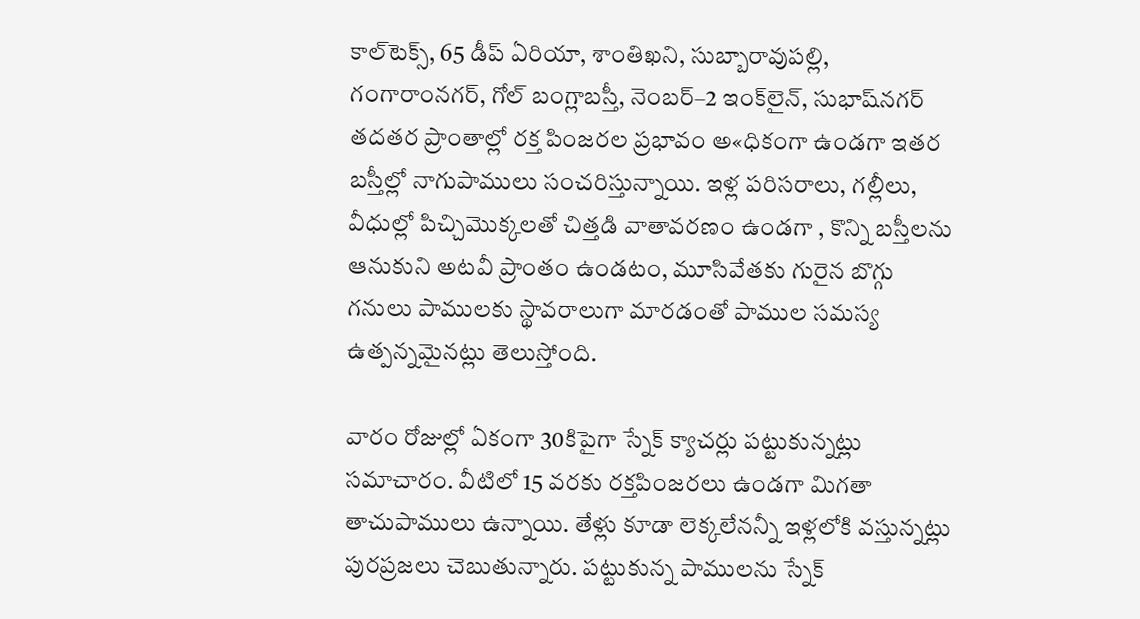కాల్‌టెక్స్, 65 డీప్‌ ఏరియా, శాంతిఖని, సుబ్బారావుపల్లి, గంగారాంనగర్, గోల్‌ బంగ్లాబస్తీ, నెంబర్‌–2 ఇంక్‌లైన్, సుభాష్‌నగర్‌ తదతర ప్రాంతాల్లో రక్త పింజరల ప్రభావం అ«ధికంగా ఉండగా ఇతర బస్తీల్లో నాగుపాములు సంచరిస్తున్నాయి. ఇళ్ల పరిసరాలు, గల్లీలు, వీధుల్లో పిచ్చిమొక్కలతో చిత్తడి వాతావరణం ఉండగా , కొన్ని బస్తీలను ఆనుకుని అటవీ ప్రాంతం ఉండటం, మూసివేతకు గురైన బొగ్గు గనులు పాములకు స్థావరాలుగా మారడంతో పాముల సమస్య ఉత్పన్నమైనట్లు తెలుస్తోంది.

వారం రోజుల్లో ఏకంగా 30కిపైగా స్నేక్‌ క్యాచర్లు పట్టుకున్నట్లు సమాచారం. వీటిలో 15 వరకు రక్తపింజరలు ఉండగా మిగతా తాచుపాములు ఉన్నాయి. తేళ్లు కూడా లెక్కలేనన్నీ ఇళ్లలోకి వస్తున్నట్లు పురప్రజలు చెబుతున్నారు. పట్టుకున్న పాములను స్నేక్‌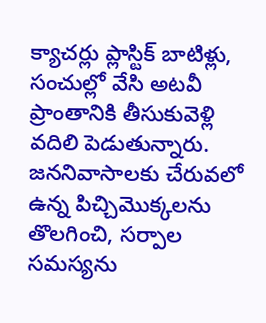క్యాచర్లు ప్లాస్టిక్‌ బాటిళ్లు, సంచుల్లో వేసి అటవీ ప్రాంతానికి తీసుకువెళ్లి వదిలి పెడుతున్నారు. జననివాసాలకు చేరువలో ఉన్న పిచ్చిమొక్కలను తొలగించి, సర్పాల సమస్యను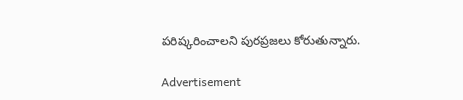పరిష్కరించాలని పురప్రజలు కోరుతున్నారు.

Advertisement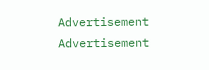Advertisement
Advertisement